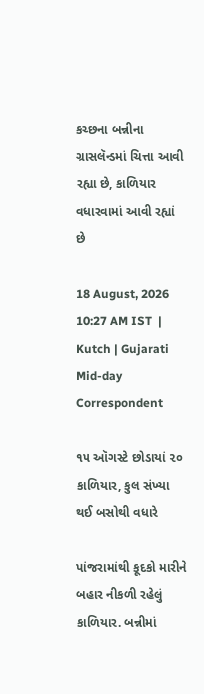કચ્છના બન્નીના ગ્રાસલૅન્ડમાં ચિત્તા આવી રહ્યા છે, કાળિયાર વધારવામાં આવી રહ્યાં છે

18 August, 2026 10:27 AM IST  |  Kutch | Gujarati Mid-day Correspondent

૧૫ ઑગસ્ટે છોડાયાં ૨૦ કાળિયાર, કુલ સંખ્યા થઈ બસોથી વધારે

પાંજરામાંથી કૂદકો મારીને બહાર નીકળી રહેલું કાળિયાર. બન્નીમાં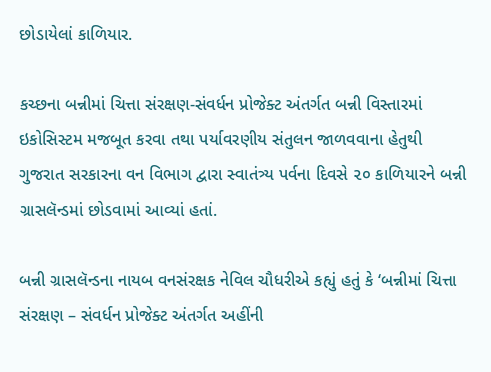છોડાયેલાં કાળિયાર.

કચ્છના બન્નીમાં ચિત્તા સંરક્ષણ-સંવર્ધન પ્રોજેક્ટ અંતર્ગત બન્ની વિસ્તારમાં ઇકોસિસ્ટમ મજબૂત કરવા તથા પર્યાવરણીય સંતુલન જાળવવાના હેતુથી ગુજરાત સરકારના વન વિભાગ દ્વારા સ્વાતંત્ર્ય પર્વના દિવસે ૨૦ કાળિયારને બન્ની ગ્રાસલૅન્ડમાં છોડવામાં આવ્યાં હતાં.

બન્ની ગ્રાસલૅન્ડના નાયબ વનસંરક્ષક નેવિલ ચૌધરીએ કહ્યું હતું કે ‘બન્નીમાં ચિત્તા સંરક્ષણ – સંવર્ધન પ્રોજેક્ટ અંતર્ગત અહીંની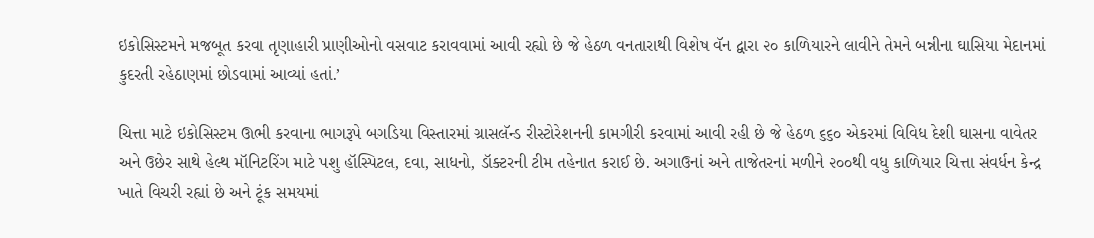ઇકોસિસ્ટમને મજબૂત કરવા તૃણાહારી પ્રાણીઓનો વસવાટ કરાવવામાં આવી રહ્યો છે જે હેઠળ વનતારાથી વિશેષ વૅન દ્વારા ૨૦ કાળિયારને લાવીને તેમને બન્નીના ઘાસિયા મેદાનમાં કુદરતી રહેઠાણમાં છોડવામાં આવ્યાં હતાં.’

ચિત્તા માટે ઇકોસિસ્ટમ ઊભી કરવાના ભાગરૂપે બગડિયા વિસ્તારમાં ગ્રાસલૅન્ડ રીસ્ટોરેશનની કામગીરી કરવામાં આવી રહી છે જે હેઠળ ૬૬૦ એકરમાં વિવિધ દેશી ઘાસના વાવેતર અને ઉછેર સાથે હેલ્થ મૉનિટરિંગ માટે પશુ હૉસ્પિટલ, દવા, સાધનો, ડૉક્ટરની ટીમ તહેનાત કરાઈ છે. અગાઉનાં અને તાજેતરનાં મળીને ૨૦૦થી વધુ કાળિયાર ચિત્તા સંવર્ધન કેન્દ્ર ખાતે વિચરી રહ્યાં છે અને ટૂંક સમયમાં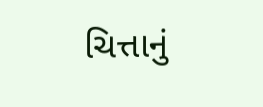ચિત્તાનું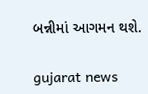બન્નીમાં આગમન થશે.

gujarat news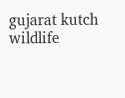gujarat kutch wildlife